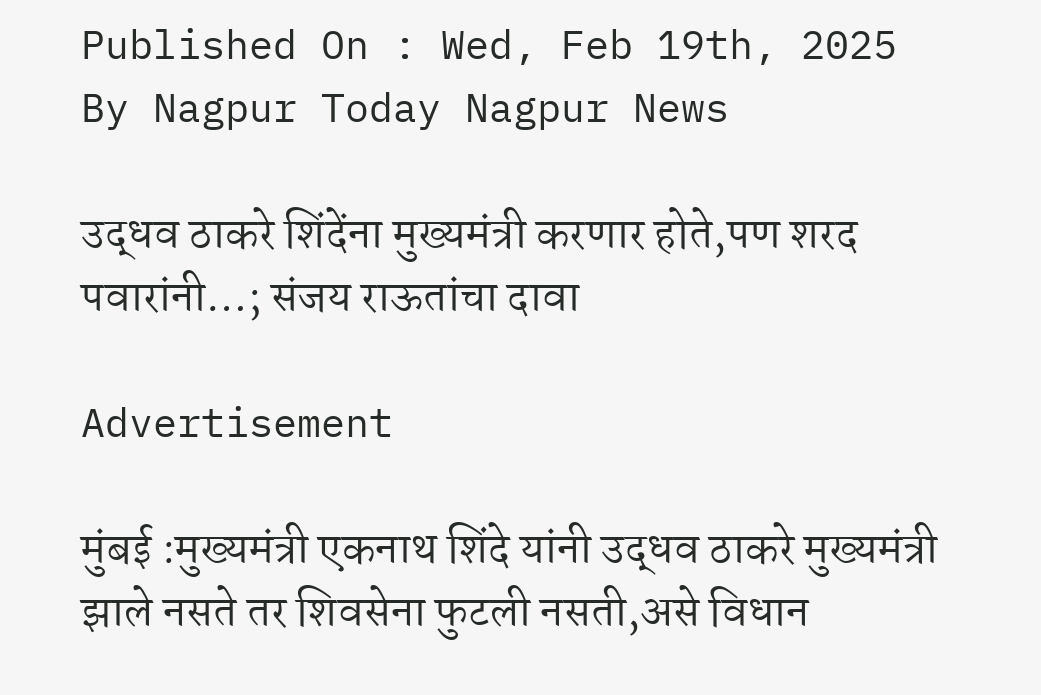Published On : Wed, Feb 19th, 2025
By Nagpur Today Nagpur News

उद्धव ठाकरे शिंदेंना मुख्यमंत्री करणार होते,पण शरद पवारांनी…; संजय राऊतांचा दावा

Advertisement

मुंबई :मुख्यमंत्री एकनाथ शिंदे यांनी उद्धव ठाकरे मुख्यमंत्री झाले नसते तर शिवसेना फुटली नसती,असे विधान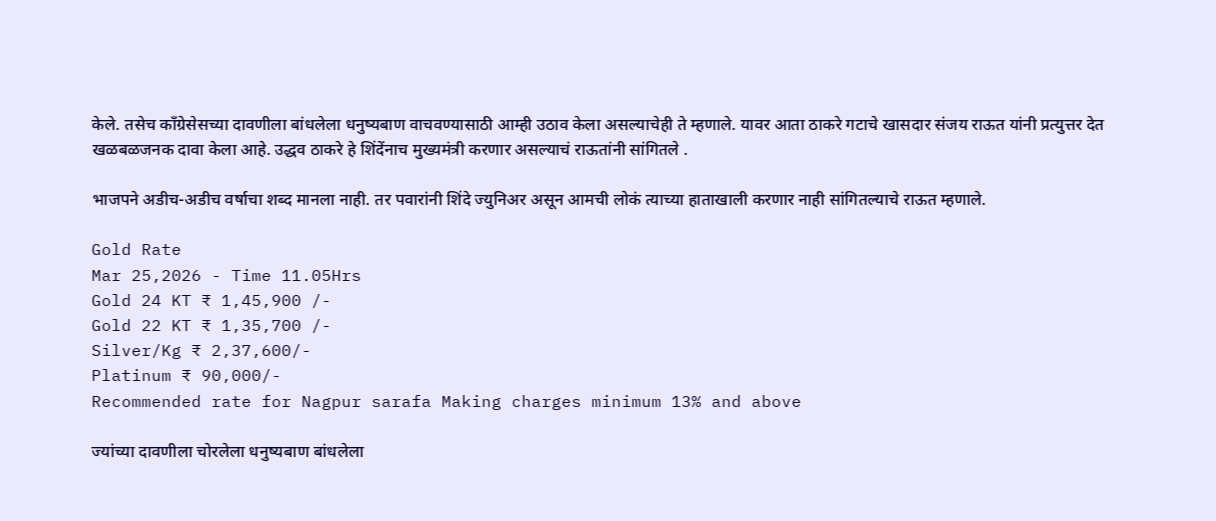केले. तसेच काँग्रेसेसच्या दावणीला बांधलेला धनुष्यबाण वाचवण्यासाठी आम्ही उठाव केला असल्याचेही ते म्हणाले. यावर आता ठाकरे गटाचे खासदार संजय राऊत यांनी प्रत्युत्तर देत खळबळजनक दावा केला आहे. उद्धव ठाकरे हे शिंदेंनाच मुख्यमंत्री करणार असल्याचं राऊतांनी सांगितले .

भाजपने अडीच-अडीच वर्षाचा शब्द मानला नाही. तर पवारांनी शिंदे ज्युनिअर असून आमची लोकं त्याच्या हाताखाली करणार नाही सांगितल्याचे राऊत म्हणाले.

Gold Rate
Mar 25,2026 - Time 11.05Hrs
Gold 24 KT ₹ 1,45,900 /-
Gold 22 KT ₹ 1,35,700 /-
Silver/Kg ₹ 2,37,600/-
Platinum ₹ 90,000/-
Recommended rate for Nagpur sarafa Making charges minimum 13% and above

ज्यांच्या दावणीला चोरलेला धनुष्यबाण बांधलेला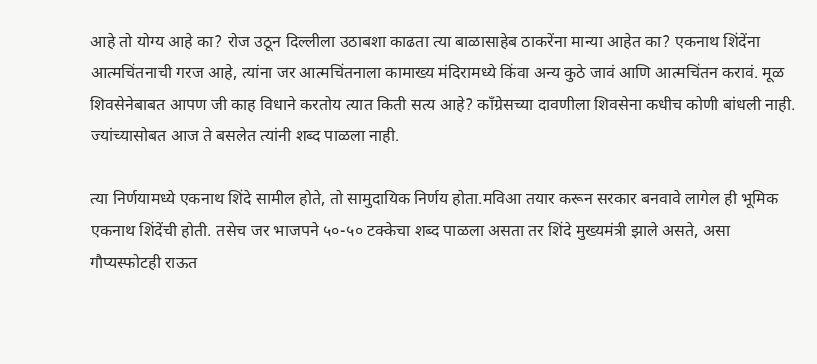आहे तो योग्य आहे का? रोज उठून दिल्लीला उठाबशा काढता त्या बाळासाहेब ठाकरेंना मान्या आहेत का? एकनाथ शिंदेंना आत्मचिंतनाची गरज आहे, त्यांना जर आत्मचिंतनाला कामाख्य मंदिरामध्ये किंवा अन्य कुठे जावं आणि आत्मचिंतन करावं. मूळ शिवसेनेबाबत आपण जी काह विधाने करतोय त्यात किती सत्य आहे? काँग्रेसच्या दावणीला शिवसेना कधीच कोणी बांधली नाही. ज्यांच्यासोबत आज ते बसलेत त्यांनी शब्द पाळला नाही.

त्या निर्णयामध्ये एकनाथ शिंदे सामील होते, तो सामुदायिक निर्णय होता.मविआ तयार करून सरकार बनवावे लागेल ही भूमिक एकनाथ शिंदेंची होती. तसेच जर भाजपने ५०-५० टक्केचा शब्द पाळला असता तर शिंदे मुख्यमंत्री झाले असते, असा गौप्यस्फोटही राऊत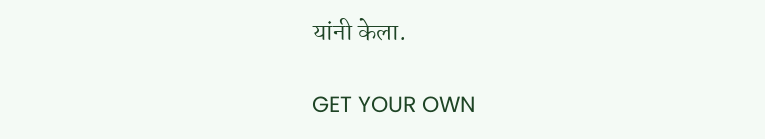यांनी केला.

GET YOUR OWN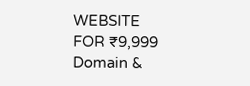WEBSITE
FOR ₹9,999
Domain &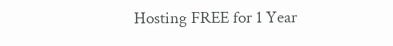Hosting FREE for 1 Year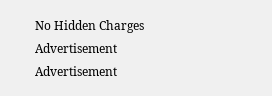No Hidden Charges
Advertisement
Advertisement